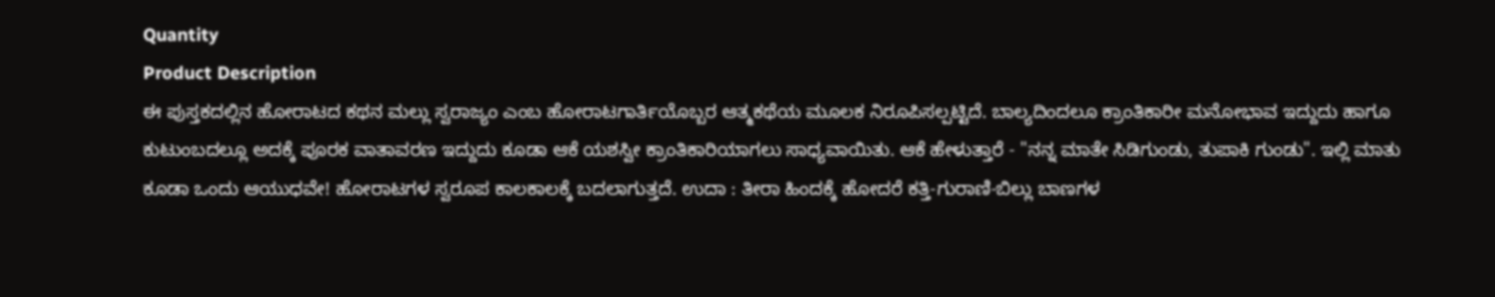Quantity
Product Description
ಈ ಪುಸ್ತಕದಲ್ಲಿನ ಹೋರಾಟದ ಕಥನ ಮಲ್ಲು ಸ್ವರಾಜ್ಯಂ ಎಂಬ ಹೋರಾಟಗಾರ್ತಿಯೊಬ್ಬರ ಆತ್ಮಕಥೆಯ ಮೂಲಕ ನಿರೂಪಿಸಲ್ಪಟ್ಟಿದೆ. ಬಾಲ್ಯದಿಂದಲೂ ಕ್ರಾಂತಿಕಾರೀ ಮನೋಭಾವ ಇದ್ದುದು ಹಾಗೂ ಕುಟುಂಬದಲ್ಲೂ ಅದಕ್ಕೆ ಪೂರಕ ವಾತಾವರಣ ಇದ್ದುದು ಕೂಡಾ ಆಕೆ ಯಶಸ್ವೀ ಕ್ರಾಂತಿಕಾರಿಯಾಗಲು ಸಾಧ್ಯವಾಯಿತು. ಆಕೆ ಹೇಳುತ್ತಾರೆ - "ನನ್ನ ಮಾತೇ ಸಿಡಿಗುಂಡು, ತುಪಾಕಿ ಗುಂಡು". ಇಲ್ಲಿ ಮಾತು ಕೂಡಾ ಒಂದು ಆಯುಧವೇ! ಹೋರಾಟಗಳ ಸ್ವರೂಪ ಕಾಲಕಾಲಕ್ಕೆ ಬದಲಾಗುತ್ತದೆ. ಉದಾ : ತೀರಾ ಹಿಂದಕ್ಕೆ ಹೋದರೆ ಕತ್ತಿ-ಗುರಾಣಿ-ಬಿಲ್ಲು ಬಾಣಗಳ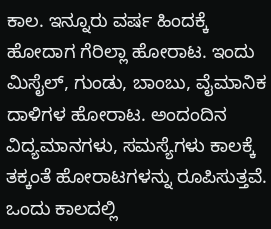ಕಾಲ. ಇನ್ನೂರು ವರ್ಷ ಹಿಂದಕ್ಕೆ ಹೋದಾಗ ಗೆರಿಲ್ಲಾ ಹೋರಾಟ. ಇಂದು ಮಿಸೈಲ್, ಗುಂಡು, ಬಾಂಬು, ವೈಮಾನಿಕ ದಾಳಿಗಳ ಹೋರಾಟ. ಅಂದಂದಿನ ವಿದ್ಯಮಾನಗಳು, ಸಮಸ್ಯೆಗಳು ಕಾಲಕ್ಕೆ ತಕ್ಕಂತೆ ಹೋರಾಟಗಳನ್ನು ರೂಪಿಸುತ್ತವೆ. ಒಂದು ಕಾಲದಲ್ಲಿ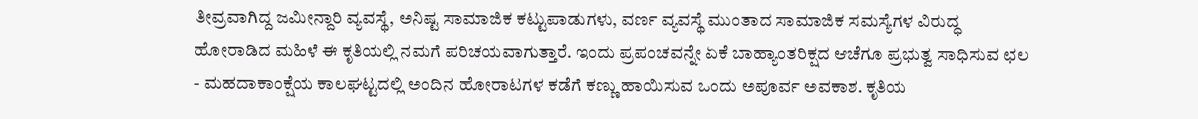ತೀವ್ರವಾಗಿದ್ದ ಜಮೀನ್ದಾರಿ ವ್ಯವಸ್ಥೆ, ಅನಿಷ್ಟ ಸಾಮಾಜಿಕ ಕಟ್ಟುಪಾಡುಗಳು, ವರ್ಣ ವ್ಯವಸ್ಥೆ ಮುಂತಾದ ಸಾಮಾಜಿಕ ಸಮಸ್ಯೆಗಳ ವಿರುದ್ಧ ಹೋರಾಡಿದ ಮಹಿಳೆ ಈ ಕೃತಿಯಲ್ಲಿ ನಮಗೆ ಪರಿಚಯವಾಗುತ್ತಾರೆ. ಇಂದು ಪ್ರಪಂಚವನ್ನೇ ಏಕೆ ಬಾಹ್ಯಾಂತರಿಕ್ಷದ ಆಚೆಗೂ ಪ್ರಭುತ್ವ ಸಾಧಿಸುವ ಛಲ - ಮಹದಾಕಾಂಕ್ಷೆಯ ಕಾಲಘಟ್ಟದಲ್ಲಿ ಅಂದಿನ ಹೋರಾಟಗಳ ಕಡೆಗೆ ಕಣ್ಣು ಹಾಯಿಸುವ ಒಂದು ಅಪೂರ್ವ ಅವಕಾಶ. ಕೃತಿಯ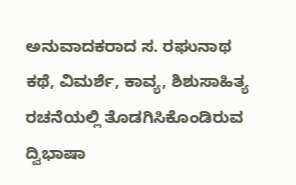ಅನುವಾದಕರಾದ ಸ. ರಘುನಾಥ ಕಥೆ, ವಿಮರ್ಶೆ, ಕಾವ್ಯ, ಶಿಶುಸಾಹಿತ್ಯ ರಚನೆಯಲ್ಲಿ ತೊಡಗಿಸಿಕೊಂಡಿರುವ ದ್ವಿಭಾಷಾ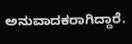ಅನುವಾದಕರಾಗಿದ್ದಾರೆ.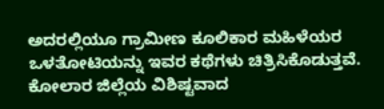ಅದರಲ್ಲಿಯೂ ಗ್ರಾಮೀಣ ಕೂಲಿಕಾರ ಮಹಿಳೆಯರ ಒಳತೋಟಿಯನ್ನು ಇವರ ಕಥೆಗಳು ಚಿತ್ರಿಸಿಕೊಡುತ್ತವೆ. ಕೋಲಾರ ಜಿಲ್ಲೆಯ ವಿಶಿಷ್ಟವಾದ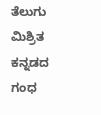ತೆಲುಗು ಮಿಶ್ರಿತ ಕನ್ನಡದ ಗಂಧ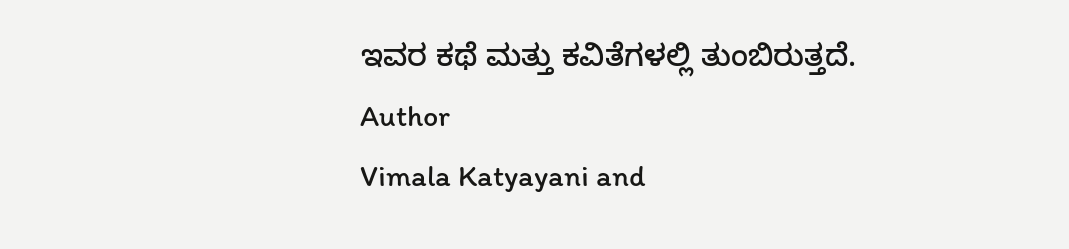ಇವರ ಕಥೆ ಮತ್ತು ಕವಿತೆಗಳಲ್ಲಿ ತುಂಬಿರುತ್ತದೆ.
Author
Vimala Katyayani and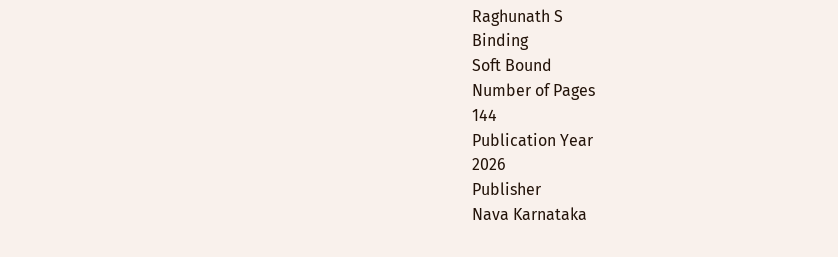Raghunath S
Binding
Soft Bound
Number of Pages
144
Publication Year
2026
Publisher
Nava Karnataka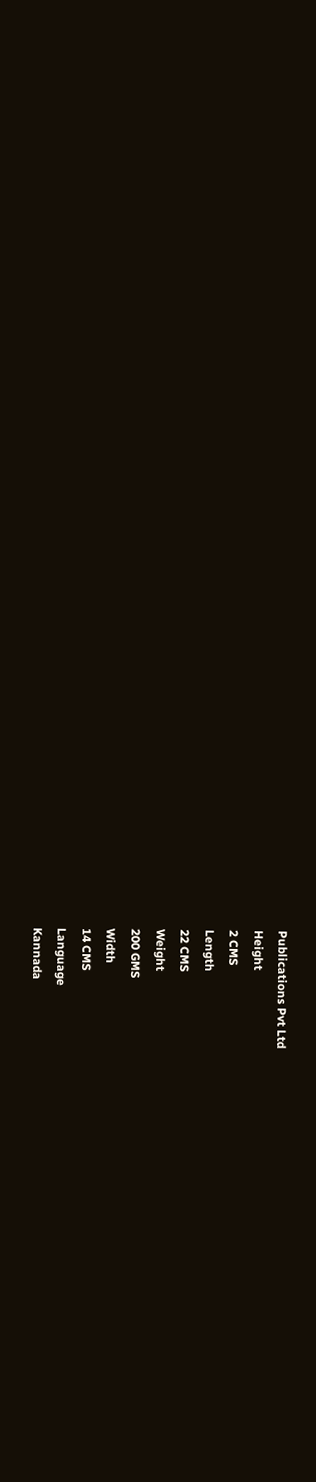Publications Pvt Ltd
Height
2 CMS
Length
22 CMS
Weight
200 GMS
Width
14 CMS
Language
Kannada